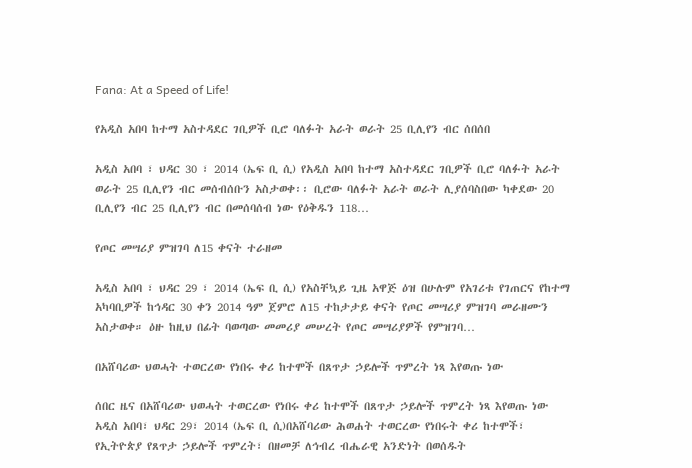Fana: At a Speed of Life!

የአዲስ አበባ ከተማ አስተዳደር ገቢዎች ቢሮ ባለፉት አራት ወራት 25 ቢሊየን ብር ሰበሰበ

አዲስ አበባ ፣ ህዳር 30 ፣ 2014 (ኤፍ ቢ ሲ) የአዲስ አበባ ከተማ አስተዳደር ገቢዎች ቢሮ ባለፉት አራት ወራት 25 ቢሊየን ብር መሰብሰቡን አስታወቀ፡፡ ቢሮው ባለፉት አራት ወራት ሊያሰባስበው ካቀደው 20 ቢሊየን ብር 25 ቢሊየን ብር በመሰባሰብ ነው የዕቅዱን 118…

የጦር መሣሪያ ምዝገባ ለ15 ቀናት ተራዘመ

አዲስ አበባ ፣ ህዳር 29 ፣ 2014 (ኤፍ ቢ ሲ) የአስቸኳይ ጊዜ አዋጅ ዕዝ በሁሉም የአገሪቱ የገጠርና የከተማ አካባቢዎች ከኅዳር 30 ቀን 2014 ዓም ጀምሮ ለ15 ተከታታይ ቀናት የጦር መሣሪያ ምዝገባ መራዘሙን አስታወቀ። ዕዙ ከዚህ በፊት ባወጣው መመሪያ መሠረት የጦር መሣሪያዎች የምዝገባ…

በአሸባሪው ህወሓት ተወርረው የነበሩ ቀሪ ከተሞች በጸጥታ ኃይሎች ጥምረት ነጻ እየወጡ ነው

ሰበር ዜና በአሸባሪው ህወሓት ተወርረው የነበሩ ቀሪ ከተሞች በጸጥታ ኃይሎች ጥምረት ነጻ እየወጡ ነው አዲስ አበባ፣ ህዳር 29፣ 2014 (ኤፍ ቢ ሲ)በአሸባሪው ሕወሐት ተወርረው የነበሩት ቀሪ ከተሞች፣ የኢትዮጵያ የጸጥታ ኃይሎች ጥምረት፣ በዘመቻ ለኅብረ ብሔራዊ አንድነት በወሰዱት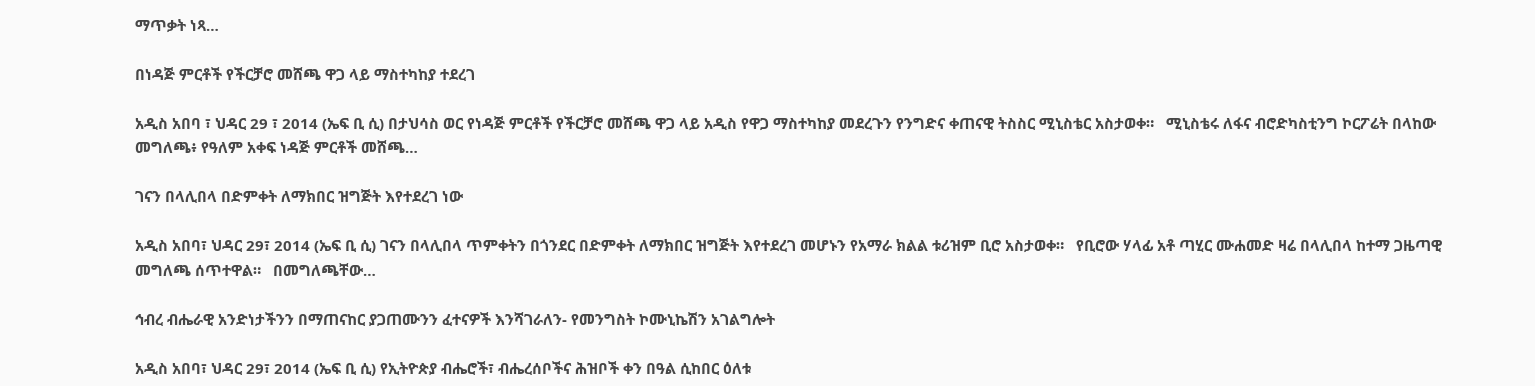ማጥቃት ነጻ…

በነዳጅ ምርቶች የችርቻሮ መሸጫ ዋጋ ላይ ማስተካከያ ተደረገ

አዲስ አበባ ፣ ህዳር 29 ፣ 2014 (ኤፍ ቢ ሲ) በታህሳስ ወር የነዳጅ ምርቶች የችርቻሮ መሸጫ ዋጋ ላይ አዲስ የዋጋ ማስተካከያ መደረጉን የንግድና ቀጠናዊ ትስስር ሚኒስቴር አስታወቀ።   ሚኒስቴሩ ለፋና ብሮድካስቲንግ ኮርፖሬት በላከው መግለጫ፥ የዓለም አቀፍ ነዳጅ ምርቶች መሸጫ…

ገናን በላሊበላ በድምቀት ለማክበር ዝግጅት እየተደረገ ነው

አዲስ አበባ፣ ህዳር 29፣ 2014 (ኤፍ ቢ ሲ) ገናን በላሊበላ ጥምቀትን በጎንደር በድምቀት ለማክበር ዝግጅት እየተደረገ መሆኑን የአማራ ክልል ቱሪዝም ቢሮ አስታወቀ።   የቢሮው ሃላፊ አቶ ጣሂር ሙሐመድ ዛሬ በላሊበላ ከተማ ጋዜጣዊ መግለጫ ሰጥተዋል።   በመግለጫቸው…

ኅብረ ብሔራዊ አንድነታችንን በማጠናከር ያጋጠሙንን ፈተናዎች እንሻገራለን- የመንግስት ኮሙኒኬሽን አገልግሎት

አዲስ አበባ፣ ህዳር 29፣ 2014 (ኤፍ ቢ ሲ) የኢትዮጵያ ብሔሮች፣ ብሔረሰቦችና ሕዝቦች ቀን በዓል ሲከበር ዕለቱ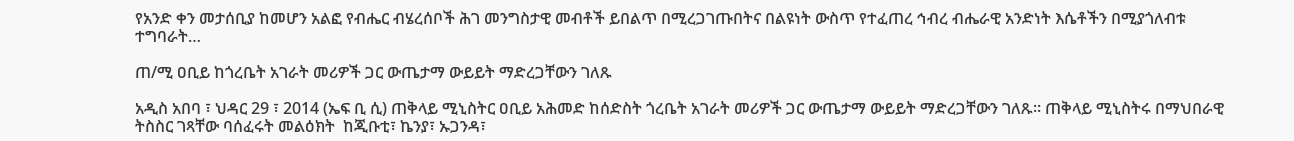የአንድ ቀን መታሰቢያ ከመሆን አልፎ የብሔር ብሄረሰቦች ሕገ መንግስታዊ መብቶች ይበልጥ በሚረጋገጡበትና በልዩነት ውስጥ የተፈጠረ ኅብረ ብሔራዊ አንድነት እሴቶችን በሚያጎለብቱ ተግባራት…

ጠ/ሚ ዐቢይ ከጎረቤት አገራት መሪዎች ጋር ውጤታማ ውይይት ማድረጋቸውን ገለጹ

አዲስ አበባ ፣ ህዳር 29 ፣ 2014 (ኤፍ ቢ ሲ) ጠቅላይ ሚኒስትር ዐቢይ አሕመድ ከሰድስት ጎረቤት አገራት መሪዎች ጋር ውጤታማ ውይይት ማድረጋቸውን ገለጹ። ጠቅላይ ሚኒስትሩ በማህበራዊ ትስስር ገጻቸው ባሰፈሩት መልዕክት  ከጂቡቲ፣ ኬንያ፣ ኡጋንዳ፣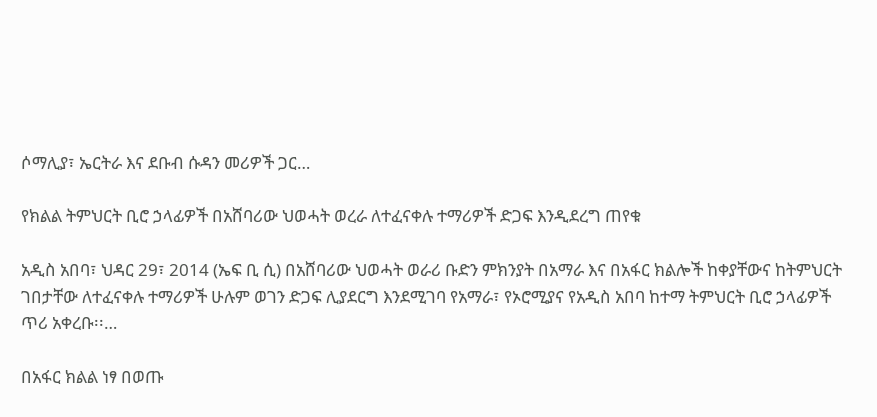ሶማሊያ፣ ኤርትራ እና ደቡብ ሱዳን መሪዎች ጋር…

የክልል ትምህርት ቢሮ ኃላፊዎች በአሸባሪው ህወሓት ወረራ ለተፈናቀሉ ተማሪዎች ድጋፍ እንዲደረግ ጠየቁ

አዲስ አበባ፣ ህዳር 29፣ 2014 (ኤፍ ቢ ሲ) በአሸባሪው ህወሓት ወራሪ ቡድን ምክንያት በአማራ እና በአፋር ክልሎች ከቀያቸውና ከትምህርት ገበታቸው ለተፈናቀሉ ተማሪዎች ሁሉም ወገን ድጋፍ ሊያደርግ እንደሚገባ የአማራ፣ የኦሮሚያና የአዲስ አበባ ከተማ ትምህርት ቢሮ ኃላፊዎች ጥሪ አቀረቡ፡፡…

በአፋር ክልል ነፃ በወጡ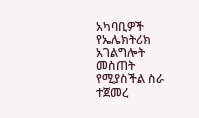አካባቢዎች የኤሌክትሪክ አገልግሎት መስጠት የሚያስችል ስራ ተጀመረ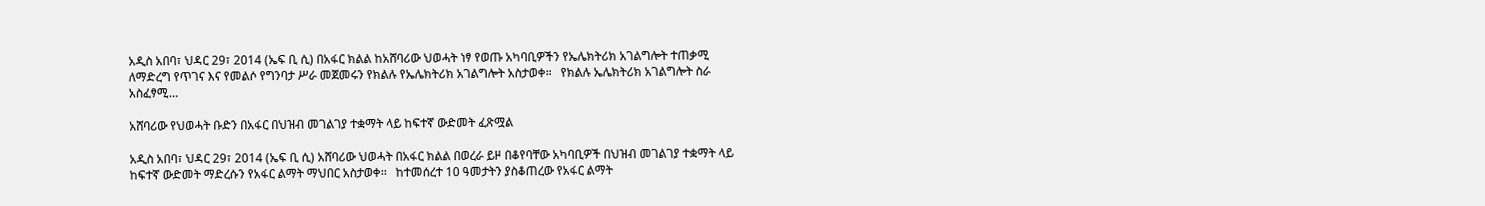አዲስ አበባ፣ ህዳር 29፣ 2014 (ኤፍ ቢ ሲ) በአፋር ክልል ከአሸባሪው ህወሓት ነፃ የወጡ አካባቢዎችን የኤሌክትሪክ አገልግሎት ተጠቃሚ ለማድረግ የጥገና እና የመልሶ የግንባታ ሥራ መጀመሩን የክልሉ የኤሌክትሪክ አገልግሎት አስታወቀ።   የክልሉ ኤሌክትሪክ አገልግሎት ስራ አስፈፃሚ…

አሸባሪው የህወሓት ቡድን በአፋር በህዝብ መገልገያ ተቋማት ላይ ከፍተኛ ውድመት ፈጽሟል

አዲስ አበባ፣ ህዳር 29፣ 2014 (ኤፍ ቢ ሲ) አሸባሪው ህወሓት በአፋር ክልል በወረራ ይዞ በቆየባቸው አካባቢዎች በህዝብ መገልገያ ተቋማት ላይ ከፍተኛ ውድመት ማድረሱን የአፋር ልማት ማህበር አስታወቀ፡፡   ከተመሰረተ 10 ዓመታትን ያስቆጠረው የአፋር ልማት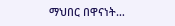ማህበር በዋናነት…